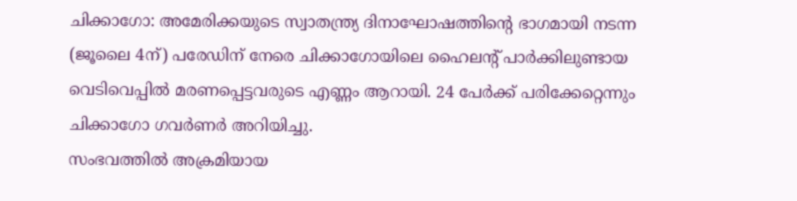ചിക്കാഗോ: അമേരിക്കയുടെ സ്വാതന്ത്ര്യ ദിനാഘോഷത്തിന്റെ ഭാഗമായി നടന്ന (ജൂലൈ 4ന്) പരേഡിന് നേരെ ചിക്കാഗോയിലെ ഹൈലന്റ് പാർക്കിലുണ്ടായ വെടിവെപ്പിൽ മരണപ്പെട്ടവരുടെ എണ്ണം ആറായി. 24 പേർക്ക് പരിക്കേറ്റെന്നും ചിക്കാഗോ ഗവർണർ അറിയിച്ചു.
സംഭവത്തിൽ അക്രമിയായ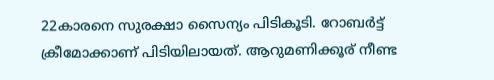22കാരനെ സുരക്ഷാ സൈന്യം പിടികൂടി. റോബർട്ട് ക്രീമോക്കാണ് പിടിയിലായത്. ആറുമണിക്കൂര് നീണ്ട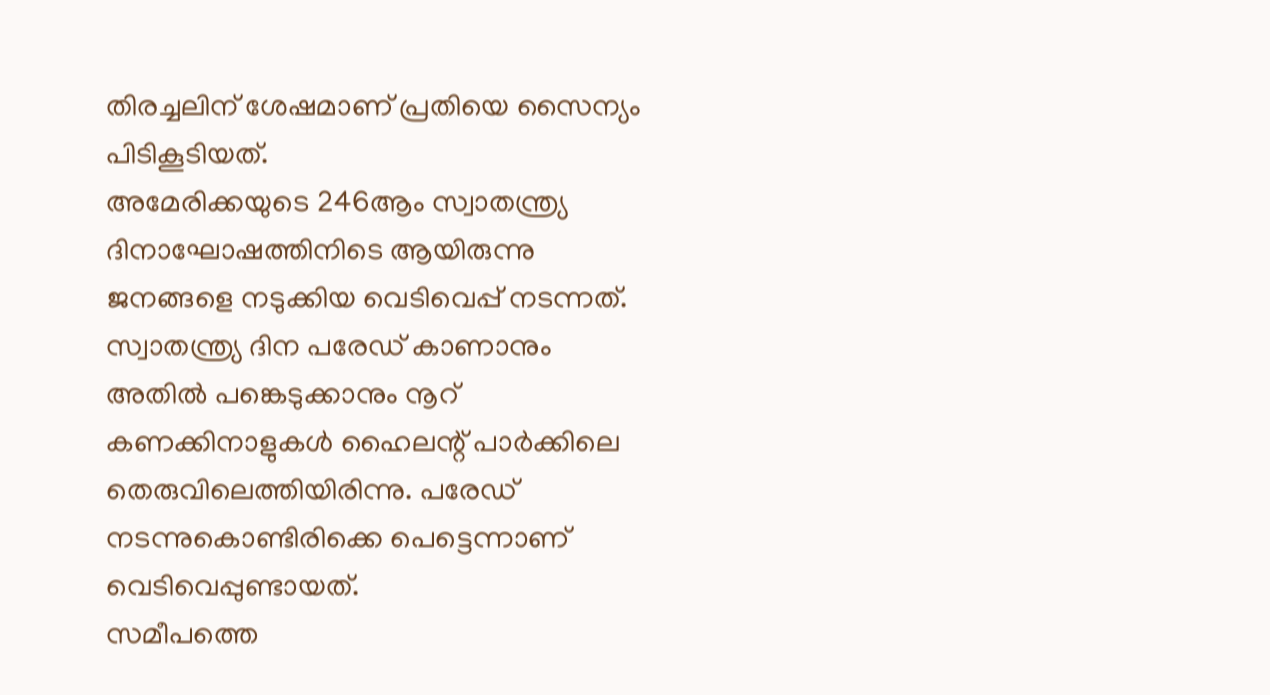തിരച്ചലിന് ശേഷമാണ് പ്രതിയെ സൈന്യം പിടികൂടിയത്.
അമേരിക്കയുടെ 246ആം സ്വാതന്ത്ര്യ ദിനാഘോഷത്തിനിടെ ആയിരുന്നു ജനങ്ങളെ നടുക്കിയ വെടിവെപ്പ് നടന്നത്. സ്വാതന്ത്ര്യ ദിന പരേഡ് കാണാനും അതിൽ പങ്കെടുക്കാനും നൂറ് കണക്കിനാളുകൾ ഹൈലന്റ് പാർക്കിലെ തെരുവിലെത്തിയിരിന്നു. പരേഡ് നടന്നുകൊണ്ടിരിക്കെ പെട്ടെന്നാണ് വെടിവെപ്പുണ്ടായത്.
സമീപത്തെ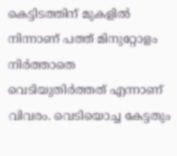കെട്ടിടത്തിന് മുകളിൽ നിന്നാണ് പത്ത് മിനുറ്റോളം നിർത്താതെ വെടിയുതിർത്തത് എന്നാണ് വിവരം. വെടിയൊച്ച കേട്ടതും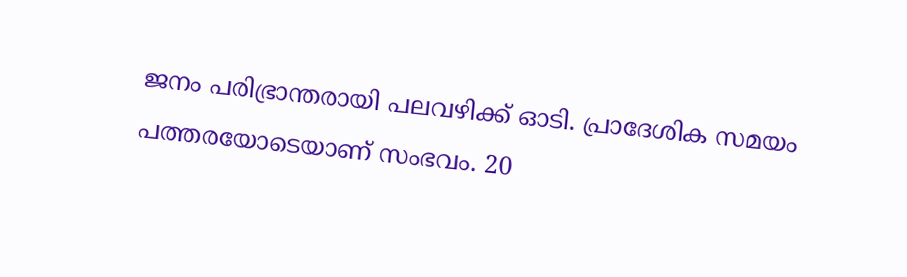ജനം പരിഭ്രാന്തരായി പലവഴിക്ക് ഓടി. പ്രാദേശിക സമയം പത്തരയോടെയാണ് സംഭവം. 20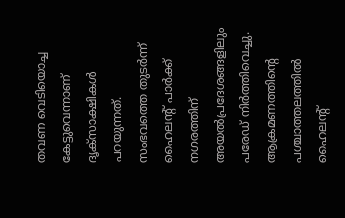തവണ വെടിയൊച്ച കേട്ടുവെന്നാണ് ദൃക്സാക്ഷികൾ പറയുന്നത്.
സംഭവത്തെ തുടർന്ന് ഹൈലന്റ് പാർക്ക് നഗരത്തിന് അയൽപ്രദേശങ്ങളിലും പരേഡ് നിർത്തിവെച്ചു. ആക്രമണത്തിന്റെ പശ്ചാത്തലത്തിൽ ഹൈലന്റ്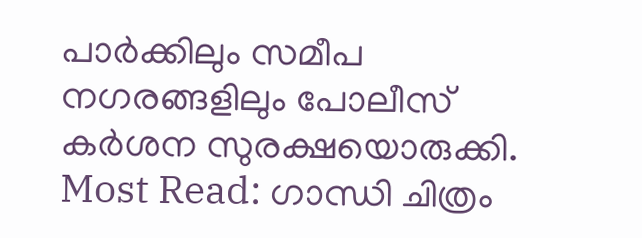പാർക്കിലും സമീപ നഗരങ്ങളിലും പോലീസ് കർശന സുരക്ഷയൊരുക്കി.
Most Read: ഗാന്ധി ചിത്രം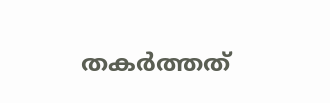തകർത്തത്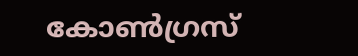കോൺഗ്രസ്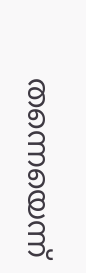തന്നെയെന്ന്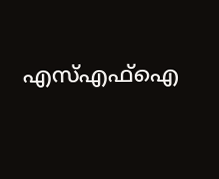എസ്എഫ്ഐ